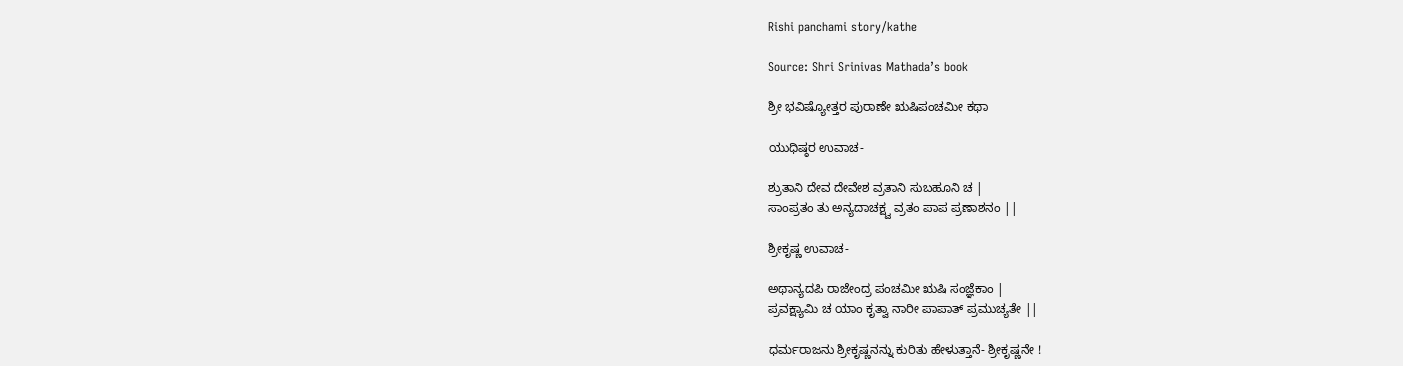Rishi panchami story/kathe

Source: Shri Srinivas Mathada’s book

ಶ್ರೀ ಭವಿಷ್ಯೋತ್ತರ ಪುರಾಣೇ ಋಷಿಪಂಚಮೀ ಕಥಾ

ಯುಧಿಷ್ಠರ ಉವಾಚ-

ಶ್ರುತಾನಿ ದೇವ ದೇವೇಶ ವ್ರತಾನಿ ಸುಬಹೂನಿ ಚ |
ಸಾಂಪ್ರತಂ ತು ಅನ್ಯದಾಚಕ್ಷ್ವ ವ್ರತಂ ಪಾಪ ಪ್ರಣಾಶನಂ ||

ಶ್ರೀಕೃಷ್ಣ ಉವಾಚ-

ಅಥಾನ್ಯದಪಿ ರಾಜೇಂದ್ರ ಪಂಚಮೀ ಋಷಿ ಸಂಜ್ಞೆಕಾಂ |
ಪ್ರವಕ್ಷ್ಯಾಮಿ ಚ ಯಾಂ ಕೃತ್ವಾ ನಾರೀ ಪಾಪಾತ್ ಪ್ರಮುಚ್ಯತೇ ||

ಧರ್ಮರಾಜನು ಶ್ರೀಕೃಷ್ಣನನ್ನು ಕುರಿತು ಹೇಳುತ್ತಾನೆ- ಶ್ರೀಕೃಷ್ಣನೇ !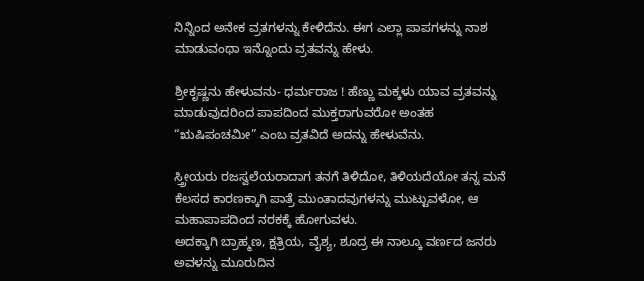ನಿನ್ನಿಂದ ಅನೇಕ ವ್ರತಗಳನ್ನು ಕೇಳಿದೆನು. ಈಗ ಎಲ್ಲಾ ಪಾಪಗಳನ್ನು ನಾಶ ಮಾಡುವಂಥಾ ಇನ್ನೊಂದು ವ್ರತವನ್ನು ಹೇಳು.

ಶ್ರೀಕೃಷ್ಣನು ಹೇಳುವನು- ಧರ್ಮರಾಜ ! ಹೆಣ್ಣು ಮಕ್ಕಳು ಯಾವ ವ್ರತವನ್ನು ಮಾಡುವುದರಿಂದ ಪಾಪದಿಂದ ಮುಕ್ತರಾಗುವರೋ ಅಂತಹ
“ಋಷಿಪಂಚಮೀ” ಎಂಬ ವ್ರತವಿದೆ ಅದನ್ನು ಹೇಳುವೆನು.

ಸ್ತ್ರೀಯರು ರಜಸ್ವಲೆಯರಾದಾಗ ತನಗೆ ತಿಳಿದೋ, ತಿಳಿಯದೆಯೋ ತನ್ನ ಮನೆ ಕೆಲಸದ ಕಾರಣಕ್ಕಾಗಿ ಪಾತ್ರೆ ಮುಂತಾದವುಗಳನ್ನು ಮುಟ್ಟುವಳೋ, ಆ ಮಹಾಪಾಪದಿಂದ ನರಕಕ್ಕೆ ಹೋಗುವಳು.
ಅದಕ್ಕಾಗಿ ಬ್ರಾಹ್ಮಣ, ಕ್ಷತ್ರಿಯ, ವೈಶ್ಯ, ಶೂದ್ರ ಈ ನಾಲ್ಕೂ ವರ್ಣದ ಜನರು ಅವಳನ್ನು ಮೂರುದಿನ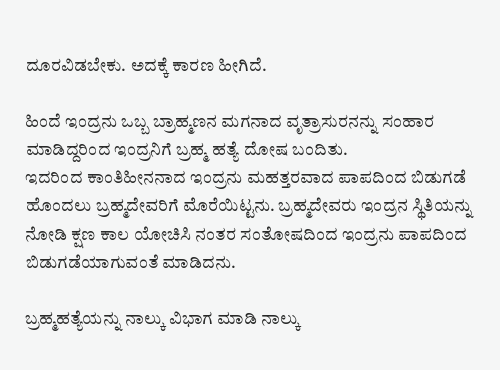ದೂರವಿಡಬೇಕು. ಅದಕ್ಕೆ ಕಾರಣ ಹೀಗಿದೆ.

ಹಿಂದೆ ಇಂದ್ರನು ಒಬ್ಬ ಬ್ರಾಹ್ಮಣನ ಮಗನಾದ ವೃತ್ರಾಸುರನನ್ನು ಸಂಹಾರ ಮಾಡಿದ್ದರಿಂದ ಇಂದ್ರನಿಗೆ ಬ್ರಹ್ಮ ಹತ್ಯೆ ದೋಷ ಬಂದಿತು.
ಇದರಿಂದ ಕಾಂತಿಹೀನನಾದ ಇಂದ್ರನು ಮಹತ್ತರವಾದ ಪಾಪದಿಂದ ಬಿಡುಗಡೆ ಹೊಂದಲು ಬ್ರಹ್ಮದೇವರಿಗೆ ಮೊರೆಯಿಟ್ಟನು. ಬ್ರಹ್ಮದೇವರು ಇಂದ್ರನ ಸ್ಥಿತಿಯನ್ನು ನೋಡಿ ಕ್ಷಣ ಕಾಲ ಯೋಚಿಸಿ ನಂತರ ಸಂತೋಷದಿಂದ ಇಂದ್ರನು ಪಾಪದಿಂದ ಬಿಡುಗಡೆಯಾಗುವಂತೆ ಮಾಡಿದನು.

ಬ್ರಹ್ಮಹತ್ಯೆಯನ್ನು ನಾಲ್ಕು ವಿಭಾಗ ಮಾಡಿ ನಾಲ್ಕು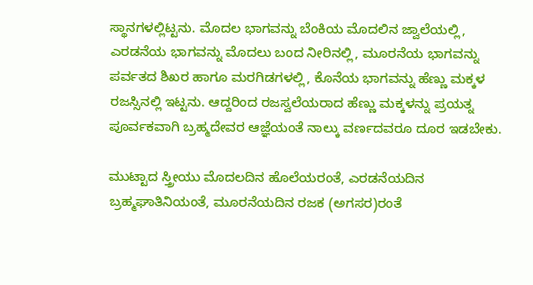ಸ್ಥಾನಗಳಲ್ಲಿಟ್ಟನು. ಮೊದಲ ಭಾಗವನ್ನು ಬೆಂಕಿಯ ಮೊದಲಿನ ಜ್ವಾಲೆಯಲ್ಲಿ, ಎರಡನೆಯ ಭಾಗವನ್ನು ಮೊದಲು ಬಂದ ನೀರಿನಲ್ಲಿ, ಮೂರನೆಯ ಭಾಗವನ್ನು ಪರ್ವತದ ಶಿಖರ ಹಾಗೂ ಮರಗಿಡಗಳಲ್ಲಿ, ಕೊನೆಯ ಭಾಗವನ್ನು ಹೆಣ್ಣು ಮಕ್ಕಳ ರಜಸ್ಸಿನಲ್ಲಿ ಇಟ್ಟನು. ಆದ್ದರಿಂದ ರಜಸ್ವಲೆಯರಾದ ಹೆಣ್ಣು ಮಕ್ಕಳನ್ನು ಪ್ರಯತ್ನ ಪೂರ್ವಕವಾಗಿ ಬ್ರಹ್ಮದೇವರ ಆಜ್ಞೆಯಂತೆ ನಾಲ್ಕು ವರ್ಣದವರೂ ದೂರ ಇಡಬೇಕು.

ಮುಟ್ಟಾದ ಸ್ತ್ರೀಯು ಮೊದಲದಿನ ಹೊಲೆಯರಂತೆ, ಎರಡನೆಯದಿನ ಬ್ರಹ್ಮಘಾತಿನಿಯಂತೆ, ಮೂರನೆಯದಿನ ರಜಕ (ಅಗಸರ)ರಂತೆ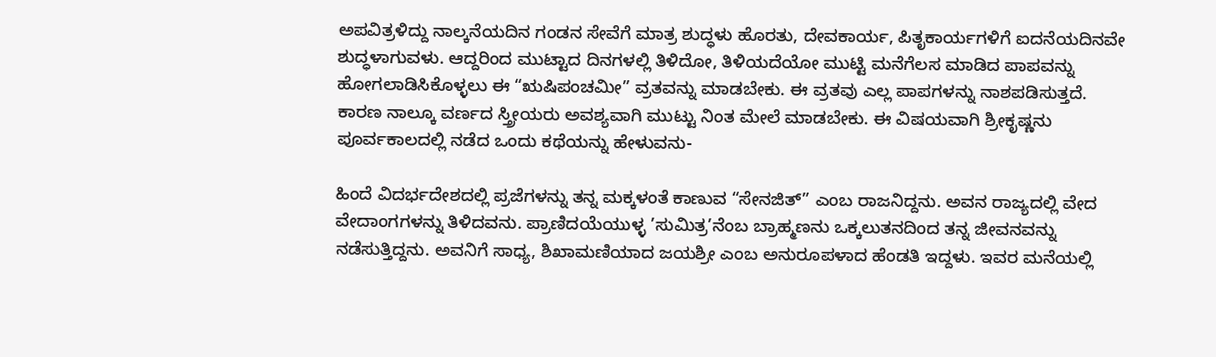ಅಪವಿತ್ರಳಿದ್ದು ನಾಲ್ಕನೆಯದಿನ ಗಂಡನ ಸೇವೆಗೆ ಮಾತ್ರ ಶುದ್ಧಳು ಹೊರತು, ದೇವಕಾರ್ಯ, ಪಿತೃಕಾರ್ಯಗಳಿಗೆ ಐದನೆಯದಿನವೇ ಶುದ್ಧಳಾಗುವಳು. ಆದ್ದರಿಂದ ಮುಟ್ಟಾದ ದಿನಗಳಲ್ಲಿ ತಿಳಿದೋ, ತಿಳಿಯದೆಯೋ ಮುಟ್ಟಿ ಮನೆಗೆಲಸ ಮಾಡಿದ ಪಾಪವನ್ನು ಹೋಗಲಾಡಿಸಿಕೊಳ್ಳಲು ಈ “ಋಷಿಪಂಚಮೀ” ವ್ರತವನ್ನು ಮಾಡಬೇಕು. ಈ ವ್ರತವು ಎಲ್ಲ ಪಾಪಗಳನ್ನು ನಾಶಪಡಿಸುತ್ತದೆ. ಕಾರಣ ನಾಲ್ಕೂ ವರ್ಣದ ಸ್ತ್ರೀಯರು ಅವಶ್ಯವಾಗಿ ಮುಟ್ಟು ನಿಂತ ಮೇಲೆ ಮಾಡಬೇಕು. ಈ ವಿಷಯವಾಗಿ ಶ್ರೀಕೃಷ್ಣನು ಪೂರ್ವಕಾಲದಲ್ಲಿ ನಡೆದ ಒಂದು ಕಥೆಯನ್ನು ಹೇಳುವನು-

ಹಿಂದೆ ವಿದರ್ಭದೇಶದಲ್ಲಿ ಪ್ರಜೆಗಳನ್ನು ತನ್ನ ಮಕ್ಕಳಂತೆ ಕಾಣುವ “ಸೇನಜಿತ್” ಎಂಬ ರಾಜನಿದ್ದನು. ಅವನ ರಾಜ್ಯದಲ್ಲಿ ವೇದ ವೇದಾಂಗಗಳನ್ನು ತಿಳಿದವನು. ಪ್ರಾಣಿದಯೆಯುಳ್ಳ ’ಸುಮಿತ್ರ’ನೆಂಬ ಬ್ರಾಹ್ಮಣನು ಒಕ್ಕಲುತನದಿಂದ ತನ್ನ ಜೀವನವನ್ನು ನಡೆಸುತ್ತಿದ್ದನು. ಅವನಿಗೆ ಸಾಧ್ಯ, ಶಿಖಾಮಣಿಯಾದ ಜಯಶ್ರೀ ಎಂಬ ಅನುರೂಪಳಾದ ಹೆಂಡತಿ ಇದ್ದಳು. ಇವರ ಮನೆಯಲ್ಲಿ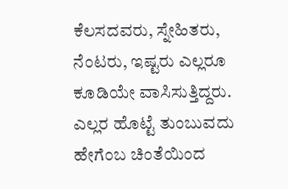ಕೆಲಸದವರು, ಸ್ನೇಹಿತರು, ನೆಂಟರು, ಇಷ್ಟರು ಎಲ್ಲರೂ ಕೂಡಿಯೇ ವಾಸಿಸುತ್ತಿದ್ದರು. ಎಲ್ಲರ ಹೊಟ್ಟೆ ತುಂಬುವದು ಹೇಗೆಂಬ ಚಿಂತೆಯಿಂದ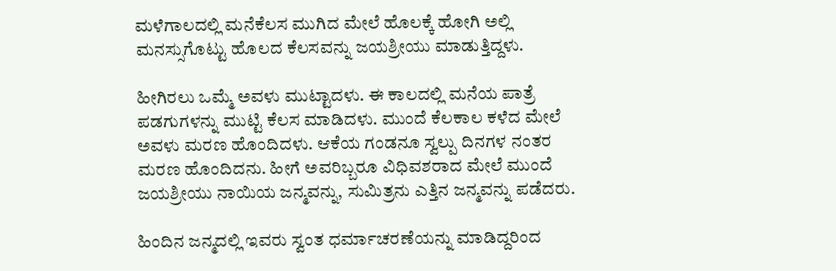ಮಳೆಗಾಲದಲ್ಲಿ ಮನೆಕೆಲಸ ಮುಗಿದ ಮೇಲೆ ಹೊಲಕ್ಕೆ ಹೋಗಿ ಅಲ್ಲಿ ಮನಸ್ಸುಗೊಟ್ಟು ಹೊಲದ ಕೆಲಸವನ್ನು ಜಯಶ್ರೀಯು ಮಾಡುತ್ತಿದ್ದಳು.

ಹೀಗಿರಲು ಒಮ್ಮೆ ಅವಳು ಮುಟ್ಟಾದಳು. ಈ ಕಾಲದಲ್ಲಿ ಮನೆಯ ಪಾತ್ರೆ ಪಡಗುಗಳನ್ನು ಮುಟ್ಟಿ ಕೆಲಸ ಮಾಡಿದಳು. ಮುಂದೆ ಕೆಲಕಾಲ ಕಳೆದ ಮೇಲೆ ಅವಳು ಮರಣ ಹೊಂದಿದಳು. ಆಕೆಯ ಗಂಡನೂ ಸ್ವಲ್ಪು ದಿನಗಳ ನಂತರ ಮರಣ ಹೊಂದಿದನು. ಹೀಗೆ ಅವರಿಬ್ಬರೂ ವಿಧಿವಶರಾದ ಮೇಲೆ ಮುಂದೆ ಜಯಶ್ರೀಯು ನಾಯಿಯ ಜನ್ಮವನ್ನು, ಸುಮಿತ್ರನು ಎತ್ತಿನ ಜನ್ಮವನ್ನು ಪಡೆದರು.

ಹಿಂದಿನ ಜನ್ಮದಲ್ಲಿ ಇವರು ಸ್ವಂತ ಧರ್ಮಾಚರಣೆಯನ್ನು ಮಾಡಿದ್ದರಿಂದ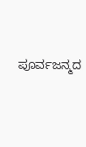ಪೂರ್ವಜನ್ಮದ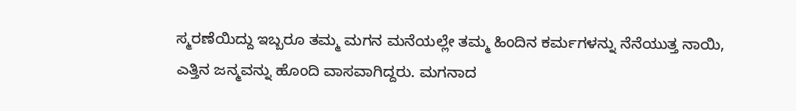ಸ್ಮರಣೆಯಿದ್ದು ಇಬ್ಬರೂ ತಮ್ಮ ಮಗನ ಮನೆಯಲ್ಲೇ ತಮ್ಮ ಹಿಂದಿನ ಕರ್ಮಗಳನ್ನು ನೆನೆಯುತ್ತ ನಾಯಿ, ಎತ್ತಿನ ಜನ್ಮವನ್ನು ಹೊಂದಿ ವಾಸವಾಗಿದ್ದರು. ಮಗನಾದ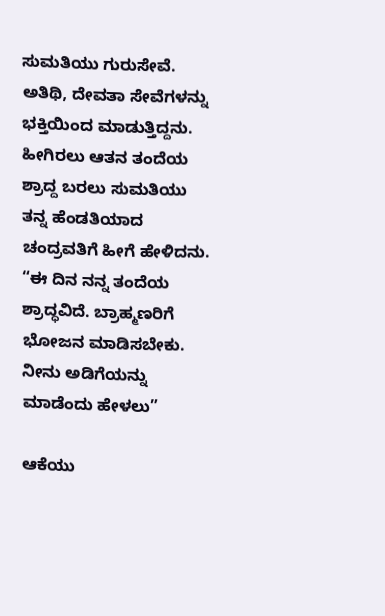ಸುಮತಿಯು ಗುರುಸೇವೆ. ಅತಿಥಿ, ದೇವತಾ ಸೇವೆಗಳನ್ನು ಭಕ್ತಿಯಿಂದ ಮಾಡುತ್ತಿದ್ದನು. ಹೀಗಿರಲು ಆತನ ತಂದೆಯ ಶ್ರಾದ್ದ ಬರಲು ಸುಮತಿಯು ತನ್ನ ಹೆಂಡತಿಯಾದ ಚಂದ್ರವತಿಗೆ ಹೀಗೆ ಹೇಳಿದನು. “ಈ ದಿನ ನನ್ನ ತಂದೆಯ ಶ್ರಾದ್ಧವಿದೆ. ಬ್ರಾಹ್ಮಣರಿಗೆ ಭೋಜನ ಮಾಡಿಸಬೇಕು. ನೀನು ಅಡಿಗೆಯನ್ನು ಮಾಡೆಂದು ಹೇಳಲು”

ಆಕೆಯು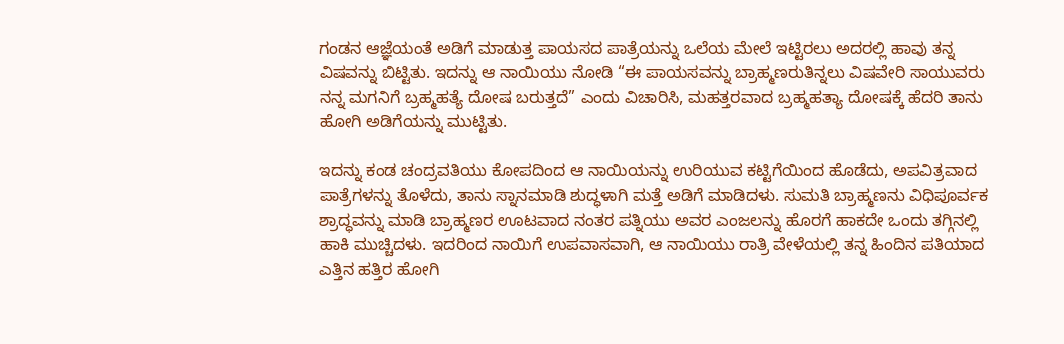ಗಂಡನ ಆಜ್ಞೆಯಂತೆ ಅಡಿಗೆ ಮಾಡುತ್ತ ಪಾಯಸದ ಪಾತ್ರೆಯನ್ನು ಒಲೆಯ ಮೇಲೆ ಇಟ್ಟಿರಲು ಅದರಲ್ಲಿ ಹಾವು ತನ್ನ ವಿಷವನ್ನು ಬಿಟ್ಟಿತು. ಇದನ್ನು ಆ ನಾಯಿಯು ನೋಡಿ “ಈ ಪಾಯಸವನ್ನು ಬ್ರಾಹ್ಮಣರುತಿನ್ನಲು ವಿಷವೇರಿ ಸಾಯುವರು ನನ್ನ ಮಗನಿಗೆ ಬ್ರಹ್ಮಹತ್ಯೆ ದೋಷ ಬರುತ್ತದೆ” ಎಂದು ವಿಚಾರಿಸಿ, ಮಹತ್ತರವಾದ ಬ್ರಹ್ಮಹತ್ಯಾ ದೋಷಕ್ಕೆ ಹೆದರಿ ತಾನು ಹೋಗಿ ಅಡಿಗೆಯನ್ನು ಮುಟ್ಟಿತು.

ಇದನ್ನು ಕಂಡ ಚಂದ್ರವತಿಯು ಕೋಪದಿಂದ ಆ ನಾಯಿಯನ್ನು ಉರಿಯುವ ಕಟ್ಟಿಗೆಯಿಂದ ಹೊಡೆದು, ಅಪವಿತ್ರವಾದ ಪಾತ್ರೆಗಳನ್ನು ತೊಳೆದು, ತಾನು ಸ್ನಾನಮಾಡಿ ಶುದ್ಧಳಾಗಿ ಮತ್ತೆ ಅಡಿಗೆ ಮಾಡಿದಳು. ಸುಮತಿ ಬ್ರಾಹ್ಮಣನು ವಿಧಿಪೂರ್ವಕ ಶ್ರಾದ್ಧವನ್ನು ಮಾಡಿ ಬ್ರಾಹ್ಮಣರ ಊಟವಾದ ನಂತರ ಪತ್ನಿಯು ಅವರ ಎಂಜಲನ್ನು ಹೊರಗೆ ಹಾಕದೇ ಒಂದು ತಗ್ಗಿನಲ್ಲಿ ಹಾಕಿ ಮುಚ್ಚಿದಳು. ಇದರಿಂದ ನಾಯಿಗೆ ಉಪವಾಸವಾಗಿ, ಆ ನಾಯಿಯು ರಾತ್ರಿ ವೇಳೆಯಲ್ಲಿ ತನ್ನ ಹಿಂದಿನ ಪತಿಯಾದ ಎತ್ತಿನ ಹತ್ತಿರ ಹೋಗಿ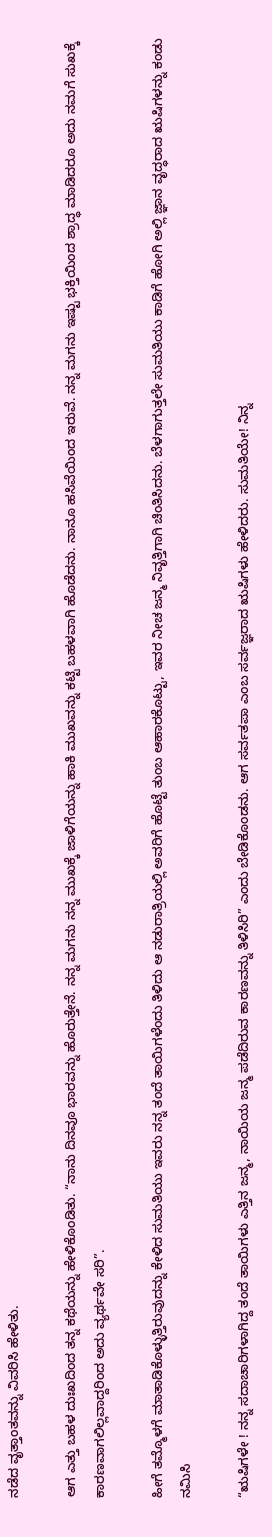ನಡೆದ ವೃತ್ತಾಂತವನ್ನು ವಿವರಿಸಿ ಹೇಳಿತು.

ಆಗ ಎತ್ತು ಬಹಳ ದುಃಖದಿಂದ ತನ್ನ ಕಥೆಯನ್ನು ಹೇಳಿಕೊಂಡಿತು. “ನಾನು ದಿನವೂ ಭಾರವನ್ನು ಹೊರುತ್ತೇನೆ. ನನ್ನ ಮಗನು ನನ್ನ ಮುಖಕ್ಕೆ ಜಾಳಿಗೆಯನ್ನು ಹಾಕಿ ಮುಖವನ್ನು ಕಟ್ಟಿ ಬಹಳವಾಗಿ ಹೊಡೆದನು. ನಾನೂ ಹಸಿವೆಯಿಂದ ಇರುವೆ. ನನ್ನ ಮಗನು ಇಷ್ಟು ಭಕ್ತಿಯಿಂದ ಶ್ರಾದ್ಧ ಮಾಡಿದರೂ ಅದು ನಮಗೆ ಸುಖಕ್ಕೆ ಕಾರಣವಾಗಲಿಲ್ಲವಾದ್ದರಿಂದ ಅದು ವ್ಯರ್ಥವೇ ಸರಿ”.

ಹೀಗೆ ತಮ್ಮೊಳಗೆ ಮಾತಾಡಿಕೊಳ್ಳುತ್ತಿರುವುದನ್ನು ಕೇಳಿದ ಸುಮತಿಯು ಇವರು ನನ್ನ ತಂದೆ ತಾಯಿಗಳೆಂದು ತಿಳಿದು ಆ ನಡುರಾತ್ರಿಯಲ್ಲಿ ಅವರಿಗೆ ಹೊಟ್ಟೆ ತುಂಬ ಆಹಾರಕೊಟ್ಟು, ಇವರ ನೀಚ ಜನ್ಮ ನಿವೃತ್ತಿಗಾಗಿ ಚಿಂತಿಸಿದನು. ಬೆಳಗಾಗುತ್ತಲೇ ಸುಮತಿಯು ಕಾಡಿಗೆ ಹೋಗಿ ಅಲ್ಲಿ ಜ್ಞಾನ ವೃದ್ಧರಾದ ಋಷಿಗಳನ್ನು ಕಂಡು ನಮಿಸಿ

“ಋಷಿಗಳೇ ! ನನ್ನ ಸದಾಚಾರಿಗಳಾಗಿದ್ದ ತಂದೆ ತಾಯಿಗಳು ಎತ್ತಿನ ಜನ್ಮ, ನಾಯಿಯ ಜನ್ಮ ಪಡೆದಿರುವ ಕಾರಣವನ್ನು ತಿಳಿಸಿರಿ” ಎಂದು ಬೇಡಿಕೊಂಡನು. ಆಗ ಸರ್ವತಪಾ ಎಂಬ ಸರ್ವಜ್ಞರಾದ ಋಷಿಗಳು ಹೇಳಿದರು. ಸುಮತಿಯೇ! ನಿನ್ನ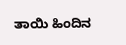ತಾಯಿ ಹಿಂದಿನ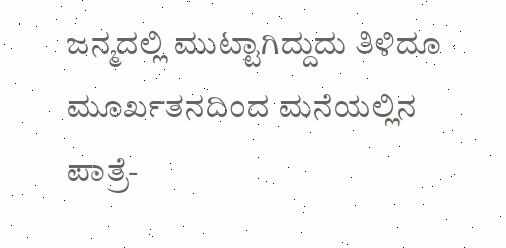ಜನ್ಮದಲ್ಲಿ ಮುಟ್ಟಾಗಿದ್ದುದು ತಿಳಿದೂ ಮೂರ್ಖತನದಿಂದ ಮನೆಯಲ್ಲಿನ ಪಾತ್ರೆ-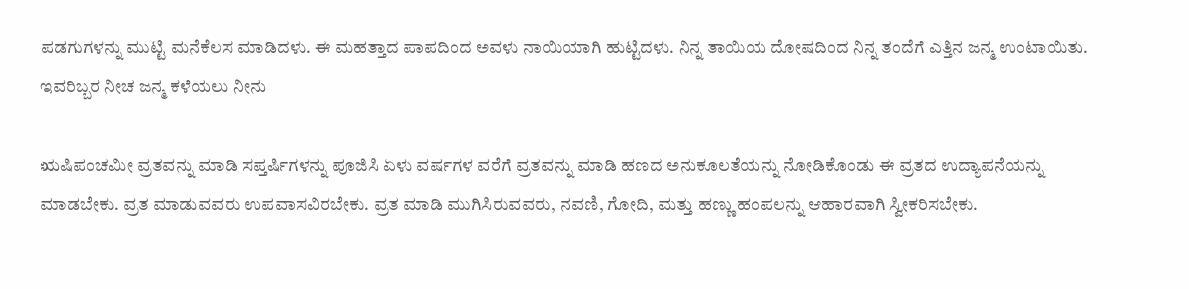ಪಡಗುಗಳನ್ನು ಮುಟ್ಟಿ ಮನೆಕೆಲಸ ಮಾಡಿದಳು. ಈ ಮಹತ್ತಾದ ಪಾಪದಿಂದ ಅವಳು ನಾಯಿಯಾಗಿ ಹುಟ್ಟಿದಳು. ನಿನ್ನ ತಾಯಿಯ ದೋಷದಿಂದ ನಿನ್ನ ತಂದೆಗೆ ಎತ್ತಿನ ಜನ್ಮ ಉಂಟಾಯಿತು. ಇವರಿಬ್ಬರ ನೀಚ ಜನ್ಮ ಕಳೆಯಲು ನೀನು

ಋಷಿಪಂಚಮೀ ವ್ರತವನ್ನು ಮಾಡಿ ಸಪ್ತರ್ಷಿಗಳನ್ನು ಪೂಜಿಸಿ ಏಳು ವರ್ಷಗಳ ವರೆಗೆ ವ್ರತವನ್ನು ಮಾಡಿ ಹಣದ ಅನುಕೂಲತೆಯನ್ನು ನೋಡಿಕೊಂಡು ಈ ವ್ರತದ ಉದ್ಯಾಪನೆಯನ್ನು ಮಾಡಬೇಕು. ವ್ರತ ಮಾಡುವವರು ಉಪವಾಸವಿರಬೇಕು. ವ್ರತ ಮಾಡಿ ಮುಗಿಸಿರುವವರು, ನವಣಿ, ಗೋದಿ, ಮತ್ತು ಹಣ್ಣು ಹಂಪಲನ್ನು ಆಹಾರವಾಗಿ ಸ್ವೀಕರಿಸಬೇಕು.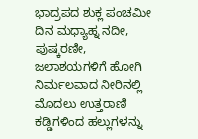ಭಾದ್ರಪದ ಶುಕ್ಲ ಪಂಚಮೀ ದಿನ ಮಧ್ಯಾಹ್ನ ನದೀ, ಪುಷ್ಕರಣೀ, ಜಲಾಶಯಗಳಿಗೆ ಹೋಗಿ ನಿರ್ಮಲವಾದ ನೀರಿನಲ್ಲಿ ಮೊದಲು ಉತ್ತರಾಣಿ ಕಡ್ಡಿಗಳಿಂದ ಹಲ್ಲುಗಳನ್ನು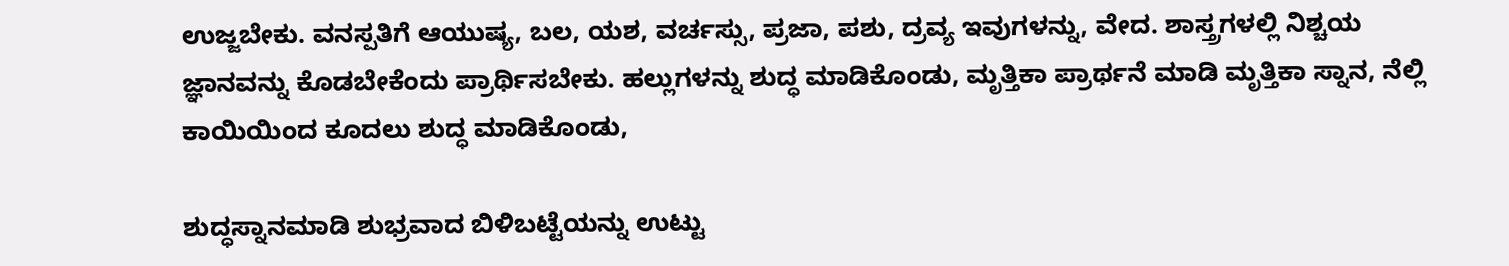ಉಜ್ಜಬೇಕು. ವನಸ್ಪತಿಗೆ ಆಯುಷ್ಯ, ಬಲ, ಯಶ, ವರ್ಚಸ್ಸು, ಪ್ರಜಾ, ಪಶು, ದ್ರವ್ಯ ಇವುಗಳನ್ನು, ವೇದ. ಶಾಸ್ತ್ರಗಳಲ್ಲಿ ನಿಶ್ಚಯ ಜ್ಞಾನವನ್ನು ಕೊಡಬೇಕೆಂದು ಪ್ರಾರ್ಥಿಸಬೇಕು. ಹಲ್ಲುಗಳನ್ನು ಶುದ್ಧ ಮಾಡಿಕೊಂಡು, ಮೃತ್ತಿಕಾ ಪ್ರಾರ್ಥನೆ ಮಾಡಿ ಮೃತ್ತಿಕಾ ಸ್ನಾನ, ನೆಲ್ಲಿ ಕಾಯಿಯಿಂದ ಕೂದಲು ಶುದ್ಧ ಮಾಡಿಕೊಂಡು,

ಶುದ್ಧಸ್ನಾನಮಾಡಿ ಶುಭ್ರವಾದ ಬಿಳಿಬಟ್ಟೆಯನ್ನು ಉಟ್ಟು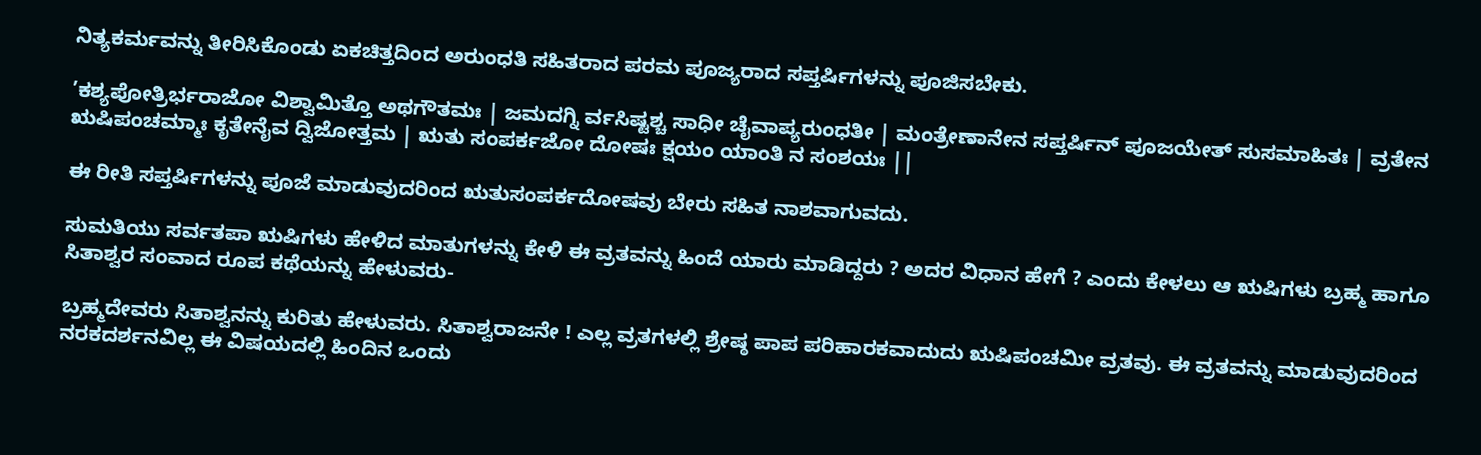ನಿತ್ಯಕರ್ಮವನ್ನು ತೀರಿಸಿಕೊಂಡು ಏಕಚಿತ್ತದಿಂದ ಅರುಂಧತಿ ಸಹಿತರಾದ ಪರಮ ಪೂಜ್ಯರಾದ ಸಪ್ತರ್ಷಿಗಳನ್ನು ಪೂಜಿಸಬೇಕು.

’ಕಶ್ಯಪೋತ್ರಿರ್ಭರಾಜೋ ವಿಶ್ವಾಮಿತ್ತೊ ಅಥಗೌತಮಃ | ಜಮದಗ್ನಿ ರ್ವಸಿಷ್ಟಶ್ಚ ಸಾಧೀ ಚೈವಾಪ್ಯರುಂಧತೀ | ಮಂತ್ರೇಣಾನೇನ ಸಪ್ತರ್ಷಿನ್ ಪೂಜಯೇತ್ ಸುಸಮಾಹಿತಃ | ವ್ರತೇನ ಋಷಿಪಂಚಮ್ಮಾಃ ಕೃತೇನೈವ ದ್ವಿಜೋತ್ತಮ | ಋತು ಸಂಪರ್ಕಜೋ ದೋಷಃ ಕ್ಷಯಂ ಯಾಂತಿ ನ ಸಂಶಯಃ ||

ಈ ರೀತಿ ಸಪ್ತರ್ಷಿಗಳನ್ನು ಪೂಜೆ ಮಾಡುವುದರಿಂದ ಋತುಸಂಪರ್ಕದೋಷವು ಬೇರು ಸಹಿತ ನಾಶವಾಗುವದು.

ಸುಮತಿಯು ಸರ್ವತಪಾ ಋಷಿಗಳು ಹೇಳಿದ ಮಾತುಗಳನ್ನು ಕೇಳಿ ಈ ವ್ರತವನ್ನು ಹಿಂದೆ ಯಾರು ಮಾಡಿದ್ದರು ? ಅದರ ವಿಧಾನ ಹೇಗೆ ? ಎಂದು ಕೇಳಲು ಆ ಋಷಿಗಳು ಬ್ರಹ್ಮ ಹಾಗೂ ಸಿತಾಶ್ವರ ಸಂವಾದ ರೂಪ ಕಥೆಯನ್ನು ಹೇಳುವರು-

ಬ್ರಹ್ಮದೇವರು ಸಿತಾಶ್ವನನ್ನು ಕುರಿತು ಹೇಳುವರು. ಸಿತಾಶ್ವರಾಜನೇ ! ಎಲ್ಲ ವ್ರತಗಳಲ್ಲಿ ಶ್ರೇಷ್ಠ ಪಾಪ ಪರಿಹಾರಕವಾದುದು ಋಷಿಪಂಚಮೀ ವ್ರತವು. ಈ ವ್ರತವನ್ನು ಮಾಡುವುದರಿಂದ ನರಕದರ್ಶನವಿಲ್ಲ ಈ ವಿಷಯದಲ್ಲಿ ಹಿಂದಿನ ಒಂದು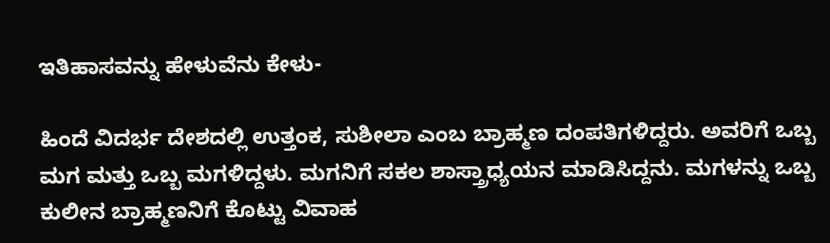ಇತಿಹಾಸವನ್ನು ಹೇಳುವೆನು ಕೇಳು-

ಹಿಂದೆ ವಿದರ್ಭ ದೇಶದಲ್ಲಿ ಉತ್ತಂಕ, ಸುಶೀಲಾ ಎಂಬ ಬ್ರಾಹ್ಮಣ ದಂಪತಿಗಳಿದ್ದರು. ಅವರಿಗೆ ಒಬ್ಬ ಮಗ ಮತ್ತು ಒಬ್ಬ ಮಗಳಿದ್ದಳು. ಮಗನಿಗೆ ಸಕಲ ಶಾಸ್ತ್ರಾಧ್ಯಯನ ಮಾಡಿಸಿದ್ದನು. ಮಗಳನ್ನು ಒಬ್ಬ ಕುಲೀನ ಬ್ರಾಹ್ಮಣನಿಗೆ ಕೊಟ್ಟು ವಿವಾಹ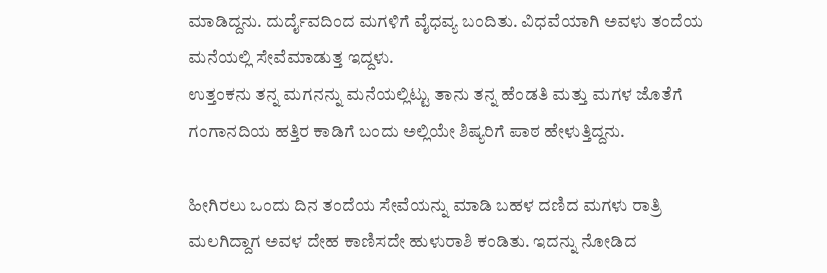ಮಾಡಿದ್ದನು. ದುರ್ದೈವದಿಂದ ಮಗಳಿಗೆ ವೈಧವ್ಯ ಬಂದಿತು. ವಿಧವೆಯಾಗಿ ಅವಳು ತಂದೆಯ ಮನೆಯಲ್ಲಿ ಸೇವೆಮಾಡುತ್ತ ಇದ್ದಳು.
ಉತ್ತಂಕನು ತನ್ನ ಮಗನನ್ನು ಮನೆಯಲ್ಲಿಟ್ಟು ತಾನು ತನ್ನ ಹೆಂಡತಿ ಮತ್ತು ಮಗಳ ಜೊತೆಗೆ ಗಂಗಾನದಿಯ ಹತ್ತಿರ ಕಾಡಿಗೆ ಬಂದು ಅಲ್ಲಿಯೇ ಶಿಷ್ಯರಿಗೆ ಪಾಠ ಹೇಳುತ್ತಿದ್ದನು.

ಹೀಗಿರಲು ಒಂದು ದಿನ ತಂದೆಯ ಸೇವೆಯನ್ನು ಮಾಡಿ ಬಹಳ ದಣಿದ ಮಗಳು ರಾತ್ರಿ ಮಲಗಿದ್ದಾಗ ಅವಳ ದೇಹ ಕಾಣಿಸದೇ ಹುಳುರಾಶಿ ಕಂಡಿತು. ಇದನ್ನು ನೋಡಿದ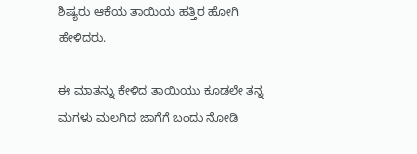ಶಿಷ್ಯರು ಆಕೆಯ ತಾಯಿಯ ಹತ್ತಿರ ಹೋಗಿ ಹೇಳಿದರು.

ಈ ಮಾತನ್ನು ಕೇಳಿದ ತಾಯಿಯು ಕೂಡಲೇ ತನ್ನ ಮಗಳು ಮಲಗಿದ ಜಾಗೆಗೆ ಬಂದು ನೋಡಿ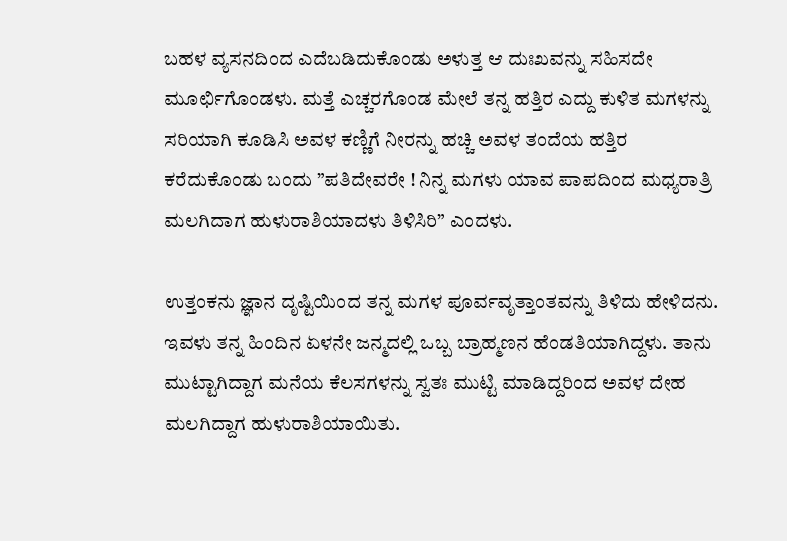ಬಹಳ ವ್ಯಸನದಿಂದ ಎದೆಬಡಿದುಕೊಂಡು ಅಳುತ್ತ ಆ ದುಃಖವನ್ನು ಸಹಿಸದೇ ಮೂರ್ಛಿಗೊಂಡಳು. ಮತ್ತೆ ಎಚ್ಚರಗೊಂಡ ಮೇಲೆ ತನ್ನ ಹತ್ತಿರ ಎದ್ದು ಕುಳಿತ ಮಗಳನ್ನು ಸರಿಯಾಗಿ ಕೂಡಿಸಿ ಅವಳ ಕಣ್ಣಿಗೆ ನೀರನ್ನು ಹಚ್ಚಿ ಅವಳ ತಂದೆಯ ಹತ್ತಿರ ಕರೆದುಕೊಂಡು ಬಂದು ”ಪತಿದೇವರೇ ! ನಿನ್ನ ಮಗಳು ಯಾವ ಪಾಪದಿಂದ ಮಧ್ಯರಾತ್ರಿ ಮಲಗಿದಾಗ ಹುಳುರಾಶಿಯಾದಳು ತಿಳಿಸಿರಿ” ಎಂದಳು.

ಉತ್ತಂಕನು ಜ್ಞಾನ ದೃಷ್ಟಿಯಿಂದ ತನ್ನ ಮಗಳ ಪೂರ್ವವೃತ್ತಾಂತವನ್ನು ತಿಳಿದು ಹೇಳಿದನು. ಇವಳು ತನ್ನ ಹಿಂದಿನ ಏಳನೇ ಜನ್ಮದಲ್ಲಿ ಒಬ್ಬ ಬ್ರಾಹ್ಮಣನ ಹೆಂಡತಿಯಾಗಿದ್ದಳು. ತಾನು ಮುಟ್ಟಾಗಿದ್ದಾಗ ಮನೆಯ ಕೆಲಸಗಳನ್ನು ಸ್ವತಃ ಮುಟ್ಟಿ ಮಾಡಿದ್ದರಿಂದ ಅವಳ ದೇಹ ಮಲಗಿದ್ದಾಗ ಹುಳುರಾಶಿಯಾಯಿತು.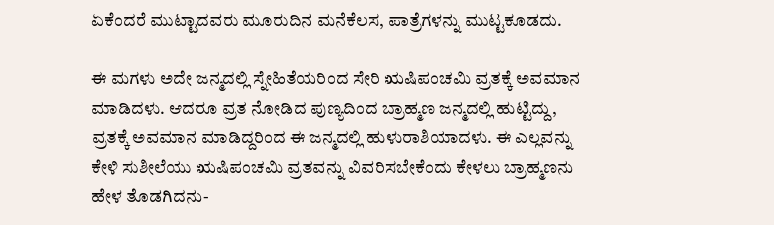ಏಕೆಂದರೆ ಮುಟ್ಟಾದವರು ಮೂರುದಿನ ಮನೆಕೆಲಸ, ಪಾತ್ರೆಗಳನ್ನು ಮುಟ್ಟಕೂಡದು.

ಈ ಮಗಳು ಅದೇ ಜನ್ಮದಲ್ಲಿ ಸ್ನೇಹಿತೆಯರಿಂದ ಸೇರಿ ಋಷಿಪಂಚಮಿ ವ್ರತಕ್ಕೆ ಅವಮಾನ ಮಾಡಿದಳು. ಆದರೂ ವ್ರತ ನೋಡಿದ ಪುಣ್ಯದಿಂದ ಬ್ರಾಹ್ಮಣ ಜನ್ಮದಲ್ಲಿ ಹುಟ್ಟಿದ್ದು, ವ್ರತಕ್ಕೆ ಅವಮಾನ ಮಾಡಿದ್ದರಿಂದ ಈ ಜನ್ಮದಲ್ಲಿ ಹುಳುರಾಶಿಯಾದಳು. ಈ ಎಲ್ಲವನ್ನು ಕೇಳಿ ಸುಶೀಲೆಯು ಋಷಿಪಂಚಮಿ ವ್ರತವನ್ನು ವಿವರಿಸಬೇಕೆಂದು ಕೇಳಲು ಬ್ರಾಹ್ಮಣನು ಹೇಳ ತೊಡಗಿದನು-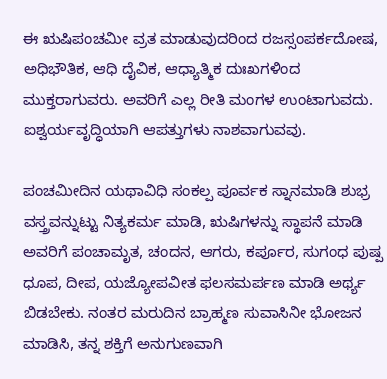ಈ ಋಷಿಪಂಚಮೀ ವ್ರತ ಮಾಡುವುದರಿಂದ ರಜಸ್ಸಂಪರ್ಕದೋಷ, ಅಧಿಭೌತಿಕ, ಆಧಿ ದೈವಿಕ, ಆಧ್ಯಾತ್ಮಿಕ ದುಃಖಗಳಿಂದ ಮುಕ್ತರಾಗುವರು. ಅವರಿಗೆ ಎಲ್ಲ ರೀತಿ ಮಂಗಳ ಉಂಟಾಗುವದು. ಐಶ್ವರ್ಯವೃದ್ಧಿಯಾಗಿ ಆಪತ್ತುಗಳು ನಾಶವಾಗುವವು.

ಪಂಚಮೀದಿನ ಯಥಾವಿಧಿ ಸಂಕಲ್ಪ ಪೂರ್ವಕ ಸ್ನಾನಮಾಡಿ ಶುಭ್ರ ವಸ್ತ್ರವನ್ನುಟ್ಟು ನಿತ್ಯಕರ್ಮ ಮಾಡಿ, ಋಷಿಗಳನ್ನು ಸ್ಥಾಪನೆ ಮಾಡಿ ಅವರಿಗೆ ಪಂಚಾಮೃತ, ಚಂದನ, ಆಗರು, ಕರ್ಪೂರ, ಸುಗಂಧ ಪುಷ್ಪ ಧೂಪ, ದೀಪ, ಯಜ್ಯೋಪವೀತ ಫಲಸಮರ್ಪಣ ಮಾಡಿ ಅರ್ಥ್ಯ ಬಿಡಬೇಕು. ನಂತರ ಮರುದಿನ ಬ್ರಾಹ್ಮಣ ಸುವಾಸಿನೀ ಭೋಜನ ಮಾಡಿಸಿ, ತನ್ನ ಶಕ್ತಿಗೆ ಅನುಗುಣವಾಗಿ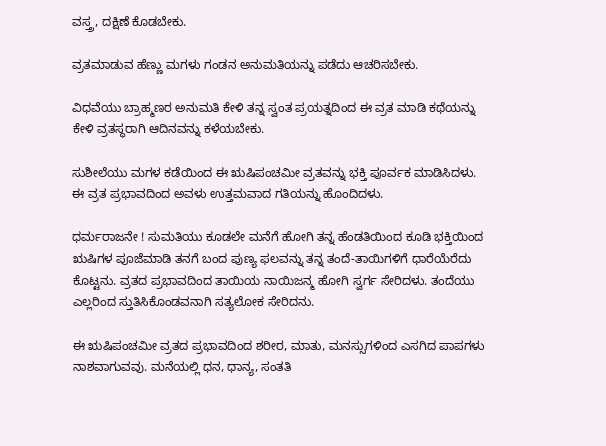ವಸ್ತ್ರ, ದಕ್ಷಿಣೆ ಕೊಡಬೇಕು.

ವ್ರತಮಾಡುವ ಹೆಣ್ಣು ಮಗಳು ಗಂಡನ ಅನುಮತಿಯನ್ನು ಪಡೆದು ಆಚರಿಸಬೇಕು.

ವಿಧವೆಯು ಬ್ರಾಹ್ಮಣರ ಅನುಮತಿ ಕೇಳಿ ತನ್ನ ಸ್ವಂತ ಪ್ರಯತ್ನದಿಂದ ಈ ವ್ರತ ಮಾಡಿ ಕಥೆಯನ್ನು ಕೇಳಿ ವ್ರತಸ್ಥರಾಗಿ ಆದಿನವನ್ನು ಕಳೆಯಬೇಕು.

ಸುಶೀಲೆಯು ಮಗಳ ಕಡೆಯಿಂದ ಈ ಋಷಿಪಂಚಮೀ ವ್ರತವನ್ನು ಭಕ್ತಿ ಪೂರ್ವಕ ಮಾಡಿಸಿದಳು. ಈ ವ್ರತ ಪ್ರಭಾವದಿಂದ ಅವಳು ಉತ್ತಮವಾದ ಗತಿಯನ್ನು ಹೊಂದಿದಳು.

ಧರ್ಮರಾಜನೇ ! ಸುಮತಿಯು ಕೂಡಲೇ ಮನೆಗೆ ಹೋಗಿ ತನ್ನ ಹೆಂಡತಿಯಿಂದ ಕೂಡಿ ಭಕ್ತಿಯಿಂದ ಋಷಿಗಳ ಪೂಜೆಮಾಡಿ ತನಗೆ ಬಂದ ಪುಣ್ಯ ಫಲವನ್ನು ತನ್ನ ತಂದೆ-ತಾಯಿಗಳಿಗೆ ಧಾರೆಯೆರೆದು ಕೊಟ್ಟನು. ವ್ರತದ ಪ್ರಭಾವದಿಂದ ತಾಯಿಯ ನಾಯಿಜನ್ಮ ಹೋಗಿ ಸ್ವರ್ಗ ಸೇರಿದಳು. ತಂದೆಯು ಎಲ್ಲರಿಂದ ಸ್ತುತಿಸಿಕೊಂಡವನಾಗಿ ಸತ್ಯಲೋಕ ಸೇರಿದನು.

ಈ ಋಷಿಪಂಚಮೀ ವ್ರತದ ಪ್ರಭಾವದಿಂದ ಶರೀರ, ಮಾತು, ಮನಸ್ಸುಗಳಿಂದ ಎಸಗಿದ ಪಾಪಗಳು ನಾಶವಾಗುವವು. ಮನೆಯಲ್ಲಿ ಧನ, ಧಾನ್ಯ, ಸಂತತಿ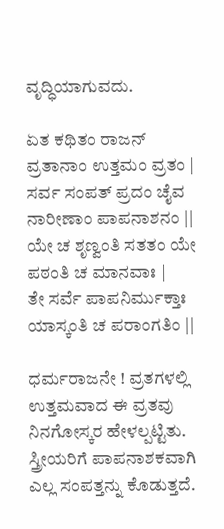ವೃದ್ಧಿಯಾಗುವದು.

ಏತ ಕಥಿತಂ ರಾಜನ್ ವ್ರತಾನಾಂ ಉತ್ತಮಂ ವ್ರತಂ |
ಸರ್ವ ಸಂಪತ್ ಪ್ರದಂ ಚೈವ ನಾರೀಣಾಂ ಪಾಪನಾಶನಂ ||
ಯೇ ಚ ಶೃಣ್ವಂತಿ ಸತತಂ ಯೇ ಪಠಂತಿ ಚ ಮಾನವಾಃ |
ತೇ ಸರ್ವೆ ಪಾಪನಿರ್ಮುಕ್ತಾಃ ಯಾಸ್ಕಂತಿ ಚ ಪರಾಂಗತಿಂ ||

ಧರ್ಮರಾಜನೇ ! ವ್ರತಗಳಲ್ಲಿ ಉತ್ತಮವಾದ ಈ ವ್ರತವು ನಿನಗೋಸ್ಕರ ಹೇಳಲ್ಪಟ್ಟಿತು. ಸ್ತ್ರೀಯರಿಗೆ ಪಾಪನಾಶಕವಾಗಿ ಎಲ್ಲ ಸಂಪತ್ತನ್ನು ಕೊಡುತ್ತದೆ.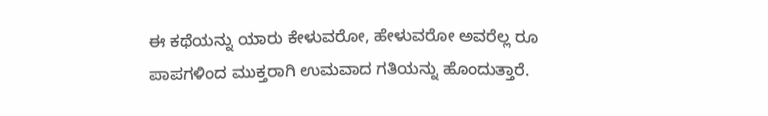ಈ ಕಥೆಯನ್ನು ಯಾರು ಕೇಳುವರೋ, ಹೇಳುವರೋ ಅವರೆಲ್ಲ ರೂ ಪಾಪಗಳಿಂದ ಮುಕ್ತರಾಗಿ ಉಮವಾದ ಗತಿಯನ್ನು ಹೊಂದುತ್ತಾರೆ.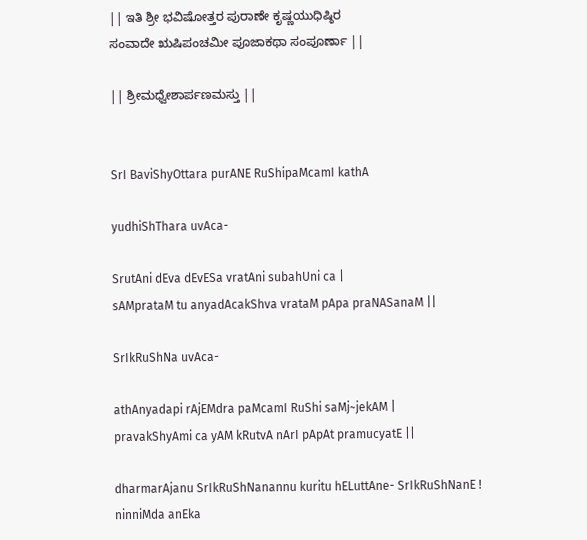|| ಇತಿ ಶ್ರೀ ಭವಿಷೋತ್ತರ ಪುರಾಣೇ ಕೃಷ್ಣಯುಧಿಷ್ಠಿರ
ಸಂವಾದೇ ಋಷಿಪಂಚಮೀ ಪೂಜಾಕಥಾ ಸಂಪೂರ್ಣಾ ||

|| ಶ್ರೀಮಧ್ವೇಶಾರ್ಪಣಮಸ್ತು ||


SrI BaviShyOttara purANE RuShipaMcamI kathA

yudhiShThara uvAca-

SrutAni dEva dEvESa vratAni subahUni ca |
sAMprataM tu anyadAcakShva vrataM pApa praNASanaM ||

SrIkRuShNa uvAca-

athAnyadapi rAjEMdra paMcamI RuShi saMj~jekAM |
pravakShyAmi ca yAM kRutvA nArI pApAt pramucyatE ||

dharmarAjanu SrIkRuShNanannu kuritu hELuttAne- SrIkRuShNanE !
ninniMda anEka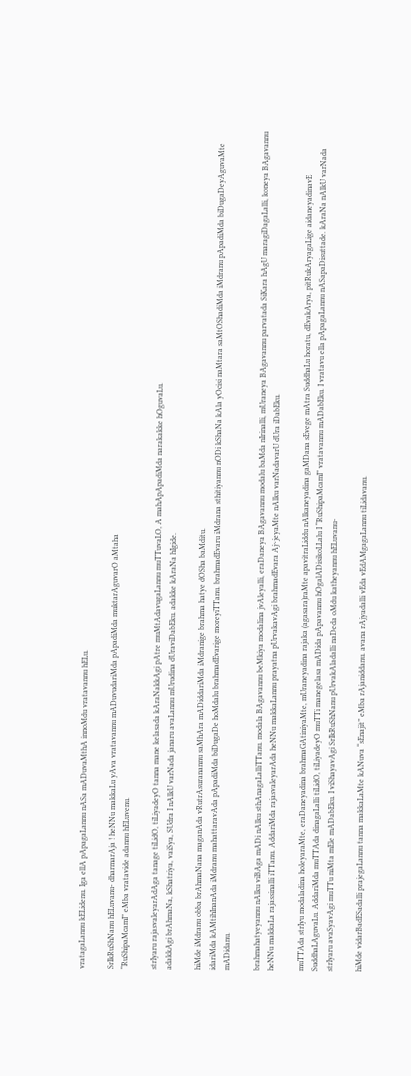vratagaLannu kELidenu. Iga ellA pApagaLannu nASa mADuvaMthA innoMdu vratavannu hELu.

SrIkRuShNanu hELuvanu- dharmarAja ! heNNu makkaLu yAva vratavannu mADuvudariMda pApadiMda muktarAguvarO aMtaha
“RuShipaMcamI” eMba vratavide adannu hELuvenu.

strIyaru rajasvaleyarAdAga tanage tiLidO, tiLiyadeyO tanna mane kelasada kAraNakkAgi pAtre muMtAdavugaLannu muTTuvaLO, A mahApApadiMda narakakke hOguvaLu.
adakkAgi brAhmaNa, kShatriya, vaiSya, SUdra I nAlkU varNada janaru avaLannu mUrudina dUraviDabEku. adakke kAraNa hIgide.

hiMde iMdranu obba brAhmaNana maganAda vRutrAsuranannu saMhAra mADiddariMda iMdranige brahma hatye dOSha baMditu.
idariMda kAMtihInanAda iMdranu mahattaravAda pApadiMda biDugaDe hoMdalu brahmadEvarige moreyiTTanu. brahmadEvaru iMdrana sthitiyannu nODi kShaNa kAla yOcisi naMtara saMtOShadiMda iMdranu pApadiMda biDugaDeyAguvaMte mADidanu.

brahmahatyeyannu nAlku viBAga mADi nAlku sthAnagaLalliTTanu. modala BAgavannu beMkiya modalina jvAleyalli, eraDaneya BAgavannu modalu baMda nIrinalli, mUraneya BAgavannu parvatada SiKara hAgU maragiDagaLalli, koneya BAgavannu heNNu makkaLa rajassinalli iTTanu. AddariMda rajasvaleyarAda heNNu makkaLannu prayatna pUrvakavAgi brahmadEvara Aj~jeyaMte nAlku varNadavarU dUra iDabEku.

muTTAda strIyu modaladina holeyaraMte, eraDaneyadina brahmaGAtiniyaMte, mUraneyadina rajaka (agasara)raMte apavitraLiddu nAlkaneyadina gaMDana sEvege mAtra SuddhaLu horatu, dEvakArya, pitRukAryagaLige aidaneyadinavE SuddhaLAguvaLu. AddariMda muTTAda dinagaLalli tiLidO, tiLiyadeyO muTTi manegelasa mADida pApavannu hOgalADisikoLLalu I “RuShipaMcamI” vratavannu mADabEku. I vratavu ella pApagaLannu nASapaDisuttade. kAraNa nAlkU varNada strIyaru avaSyavAgi muTTu niMta mEle mADabEku. I viShayavAgi SrIkRuShNanu pUrvakAladalli naDeda oMdu katheyannu hELuvanu-

hiMde vidarBadESadalli prajegaLannu tanna makkaLaMte kANuva “sEnajit” eMba rAjaniddanu. avana rAjyadalli vEda vEdAMgagaLannu tiLidavanu.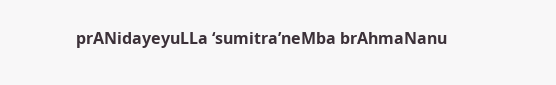prANidayeyuLLa ‘sumitra’neMba brAhmaNanu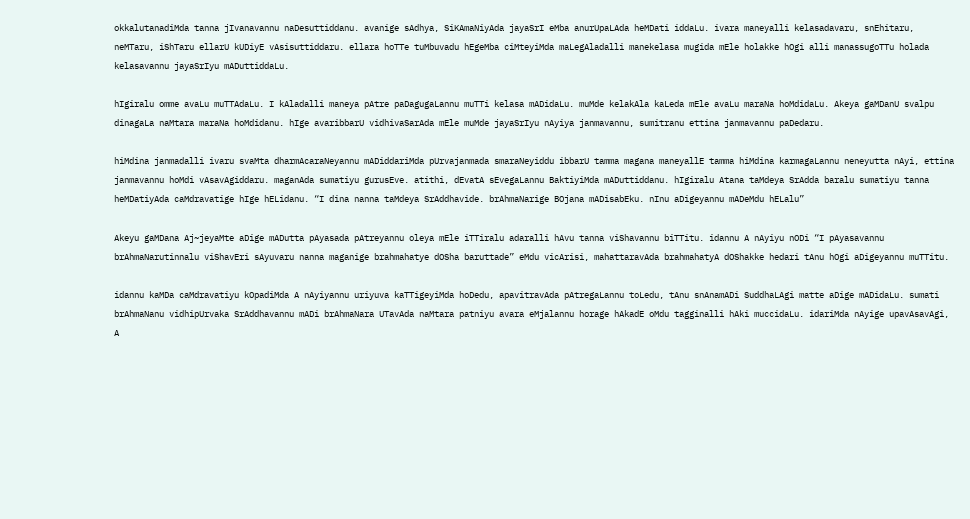okkalutanadiMda tanna jIvanavannu naDesuttiddanu. avanige sAdhya, SiKAmaNiyAda jayaSrI eMba anurUpaLAda heMDati iddaLu. ivara maneyalli kelasadavaru, snEhitaru, neMTaru, iShTaru ellarU kUDiyE vAsisuttiddaru. ellara hoTTe tuMbuvadu hEgeMba ciMteyiMda maLegAladalli manekelasa mugida mEle holakke hOgi alli manassugoTTu holada kelasavannu jayaSrIyu mADuttiddaLu.

hIgiralu omme avaLu muTTAdaLu. I kAladalli maneya pAtre paDagugaLannu muTTi kelasa mADidaLu. muMde kelakAla kaLeda mEle avaLu maraNa hoMdidaLu. Akeya gaMDanU svalpu dinagaLa naMtara maraNa hoMdidanu. hIge avaribbarU vidhivaSarAda mEle muMde jayaSrIyu nAyiya janmavannu, sumitranu ettina janmavannu paDedaru.

hiMdina janmadalli ivaru svaMta dharmAcaraNeyannu mADiddariMda pUrvajanmada smaraNeyiddu ibbarU tamma magana maneyallE tamma hiMdina karmagaLannu neneyutta nAyi, ettina janmavannu hoMdi vAsavAgiddaru. maganAda sumatiyu gurusEve. atithi, dEvatA sEvegaLannu BaktiyiMda mADuttiddanu. hIgiralu Atana taMdeya SrAdda baralu sumatiyu tanna heMDatiyAda caMdravatige hIge hELidanu. “I dina nanna taMdeya SrAddhavide. brAhmaNarige BOjana mADisabEku. nInu aDigeyannu mADeMdu hELalu”

Akeyu gaMDana Aj~jeyaMte aDige mADutta pAyasada pAtreyannu oleya mEle iTTiralu adaralli hAvu tanna viShavannu biTTitu. idannu A nAyiyu nODi “I pAyasavannu brAhmaNarutinnalu viShavEri sAyuvaru nanna maganige brahmahatye dOSha baruttade” eMdu vicArisi, mahattaravAda brahmahatyA dOShakke hedari tAnu hOgi aDigeyannu muTTitu.

idannu kaMDa caMdravatiyu kOpadiMda A nAyiyannu uriyuva kaTTigeyiMda hoDedu, apavitravAda pAtregaLannu toLedu, tAnu snAnamADi SuddhaLAgi matte aDige mADidaLu. sumati brAhmaNanu vidhipUrvaka SrAddhavannu mADi brAhmaNara UTavAda naMtara patniyu avara eMjalannu horage hAkadE oMdu tagginalli hAki muccidaLu. idariMda nAyige upavAsavAgi, A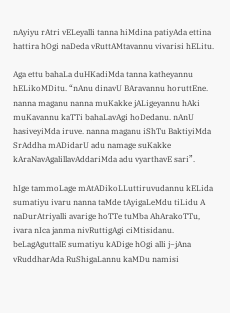nAyiyu rAtri vELeyalli tanna hiMdina patiyAda ettina hattira hOgi naDeda vRuttAMtavannu vivarisi hELitu.

Aga ettu bahaLa duHKadiMda tanna katheyannu hELikoMDitu. “nAnu dinavU BAravannu horuttEne. nanna maganu nanna muKakke jALigeyannu hAki muKavannu kaTTi bahaLavAgi hoDedanu. nAnU hasiveyiMda iruve. nanna maganu iShTu BaktiyiMda SrAddha mADidarU adu namage suKakke kAraNavAgalillavAddariMda adu vyarthavE sari”.

hIge tammoLage mAtADikoLLuttiruvudannu kELida sumatiyu ivaru nanna taMde tAyigaLeMdu tiLidu A naDurAtriyalli avarige hoTTe tuMba AhArakoTTu, ivara nIca janma nivRuttigAgi ciMtisidanu. beLagAguttalE sumatiyu kADige hOgi alli j~jAna vRuddharAda RuShigaLannu kaMDu namisi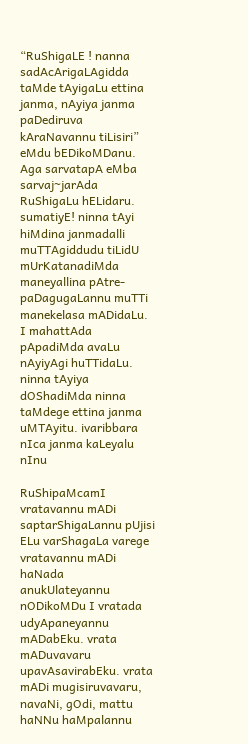“RuShigaLE ! nanna sadAcArigaLAgidda taMde tAyigaLu ettina janma, nAyiya janma paDediruva kAraNavannu tiLisiri” eMdu bEDikoMDanu. Aga sarvatapA eMba sarvaj~jarAda RuShigaLu hELidaru. sumatiyE! ninna tAyi hiMdina janmadalli muTTAgiddudu tiLidU mUrKatanadiMda maneyallina pAtre-paDagugaLannu muTTi manekelasa mADidaLu. I mahattAda pApadiMda avaLu nAyiyAgi huTTidaLu. ninna tAyiya dOShadiMda ninna taMdege ettina janma uMTAyitu. ivaribbara nIca janma kaLeyalu nInu

RuShipaMcamI vratavannu mADi saptarShigaLannu pUjisi ELu varShagaLa varege vratavannu mADi haNada anukUlateyannu nODikoMDu I vratada udyApaneyannu mADabEku. vrata mADuvavaru upavAsavirabEku. vrata mADi mugisiruvavaru, navaNi, gOdi, mattu haNNu haMpalannu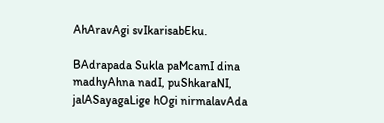AhAravAgi svIkarisabEku.

BAdrapada Sukla paMcamI dina madhyAhna nadI, puShkaraNI, jalASayagaLige hOgi nirmalavAda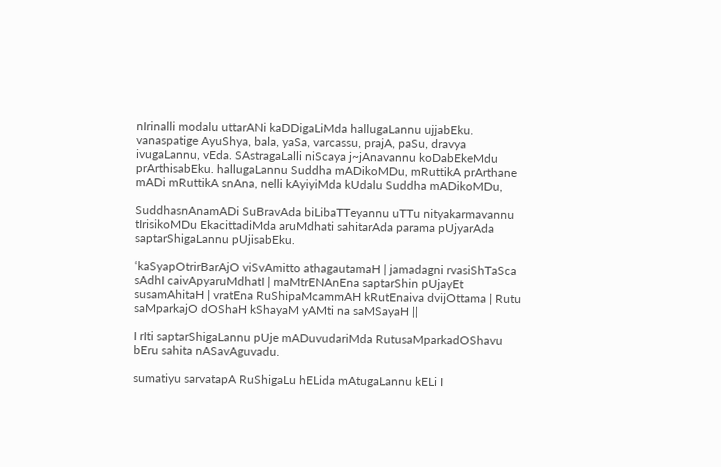nIrinalli modalu uttarANi kaDDigaLiMda hallugaLannu ujjabEku. vanaspatige AyuShya, bala, yaSa, varcassu, prajA, paSu, dravya ivugaLannu, vEda. SAstragaLalli niScaya j~jAnavannu koDabEkeMdu prArthisabEku. hallugaLannu Suddha mADikoMDu, mRuttikA prArthane mADi mRuttikA snAna, nelli kAyiyiMda kUdalu Suddha mADikoMDu,

SuddhasnAnamADi SuBravAda biLibaTTeyannu uTTu nityakarmavannu tIrisikoMDu EkacittadiMda aruMdhati sahitarAda parama pUjyarAda saptarShigaLannu pUjisabEku.

‘kaSyapOtrirBarAjO viSvAmitto athagautamaH | jamadagni rvasiShTaSca sAdhI caivApyaruMdhatI | maMtrENAnEna saptarShin pUjayEt susamAhitaH | vratEna RuShipaMcammAH kRutEnaiva dvijOttama | Rutu saMparkajO dOShaH kShayaM yAMti na saMSayaH ||

I rIti saptarShigaLannu pUje mADuvudariMda RutusaMparkadOShavu bEru sahita nASavAguvadu.

sumatiyu sarvatapA RuShigaLu hELida mAtugaLannu kELi I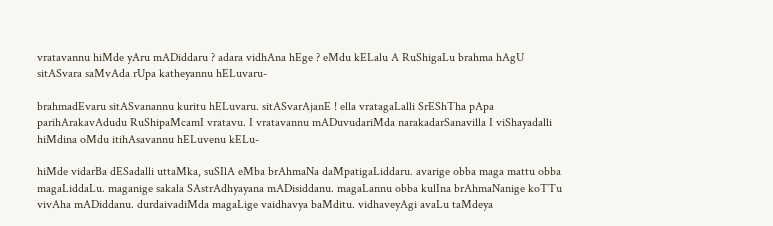vratavannu hiMde yAru mADiddaru ? adara vidhAna hEge ? eMdu kELalu A RuShigaLu brahma hAgU sitASvara saMvAda rUpa katheyannu hELuvaru-

brahmadEvaru sitASvanannu kuritu hELuvaru. sitASvarAjanE ! ella vratagaLalli SrEShTha pApa parihArakavAdudu RuShipaMcamI vratavu. I vratavannu mADuvudariMda narakadarSanavilla I viShayadalli hiMdina oMdu itihAsavannu hELuvenu kELu-

hiMde vidarBa dESadalli uttaMka, suSIlA eMba brAhmaNa daMpatigaLiddaru. avarige obba maga mattu obba magaLiddaLu. maganige sakala SAstrAdhyayana mADisiddanu. magaLannu obba kulIna brAhmaNanige koTTu vivAha mADiddanu. durdaivadiMda magaLige vaidhavya baMditu. vidhaveyAgi avaLu taMdeya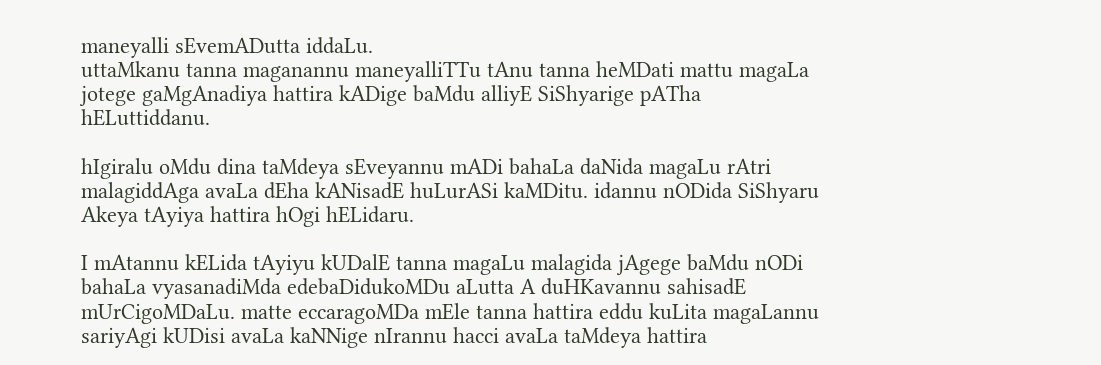maneyalli sEvemADutta iddaLu.
uttaMkanu tanna maganannu maneyalliTTu tAnu tanna heMDati mattu magaLa jotege gaMgAnadiya hattira kADige baMdu alliyE SiShyarige pATha hELuttiddanu.

hIgiralu oMdu dina taMdeya sEveyannu mADi bahaLa daNida magaLu rAtri malagiddAga avaLa dEha kANisadE huLurASi kaMDitu. idannu nODida SiShyaru Akeya tAyiya hattira hOgi hELidaru.

I mAtannu kELida tAyiyu kUDalE tanna magaLu malagida jAgege baMdu nODi bahaLa vyasanadiMda edebaDidukoMDu aLutta A duHKavannu sahisadE mUrCigoMDaLu. matte eccaragoMDa mEle tanna hattira eddu kuLita magaLannu sariyAgi kUDisi avaLa kaNNige nIrannu hacci avaLa taMdeya hattira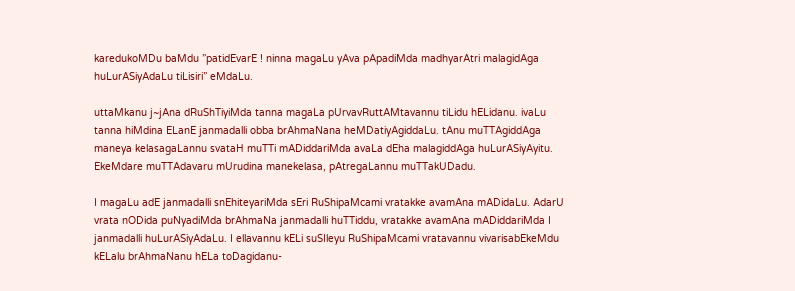karedukoMDu baMdu ”patidEvarE ! ninna magaLu yAva pApadiMda madhyarAtri malagidAga huLurASiyAdaLu tiLisiri” eMdaLu.

uttaMkanu j~jAna dRuShTiyiMda tanna magaLa pUrvavRuttAMtavannu tiLidu hELidanu. ivaLu tanna hiMdina ELanE janmadalli obba brAhmaNana heMDatiyAgiddaLu. tAnu muTTAgiddAga maneya kelasagaLannu svataH muTTi mADiddariMda avaLa dEha malagiddAga huLurASiyAyitu. EkeMdare muTTAdavaru mUrudina manekelasa, pAtregaLannu muTTakUDadu.

I magaLu adE janmadalli snEhiteyariMda sEri RuShipaMcami vratakke avamAna mADidaLu. AdarU vrata nODida puNyadiMda brAhmaNa janmadalli huTTiddu, vratakke avamAna mADiddariMda I janmadalli huLurASiyAdaLu. I ellavannu kELi suSIleyu RuShipaMcami vratavannu vivarisabEkeMdu kELalu brAhmaNanu hELa toDagidanu-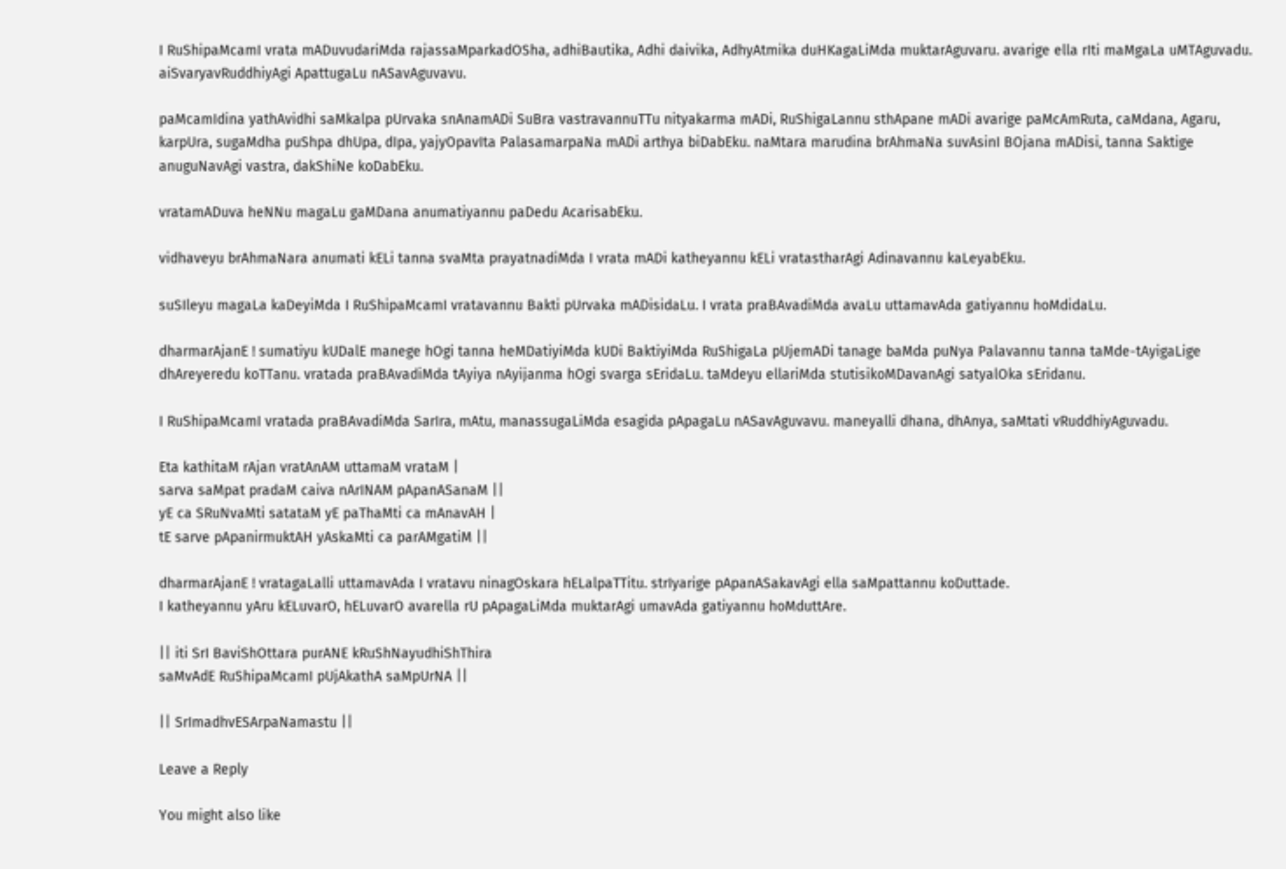I RuShipaMcamI vrata mADuvudariMda rajassaMparkadOSha, adhiBautika, Adhi daivika, AdhyAtmika duHKagaLiMda muktarAguvaru. avarige ella rIti maMgaLa uMTAguvadu. aiSvaryavRuddhiyAgi ApattugaLu nASavAguvavu.

paMcamIdina yathAvidhi saMkalpa pUrvaka snAnamADi SuBra vastravannuTTu nityakarma mADi, RuShigaLannu sthApane mADi avarige paMcAmRuta, caMdana, Agaru, karpUra, sugaMdha puShpa dhUpa, dIpa, yajyOpavIta PalasamarpaNa mADi arthya biDabEku. naMtara marudina brAhmaNa suvAsinI BOjana mADisi, tanna Saktige anuguNavAgi vastra, dakShiNe koDabEku.

vratamADuva heNNu magaLu gaMDana anumatiyannu paDedu AcarisabEku.

vidhaveyu brAhmaNara anumati kELi tanna svaMta prayatnadiMda I vrata mADi katheyannu kELi vratastharAgi Adinavannu kaLeyabEku.

suSIleyu magaLa kaDeyiMda I RuShipaMcamI vratavannu Bakti pUrvaka mADisidaLu. I vrata praBAvadiMda avaLu uttamavAda gatiyannu hoMdidaLu.

dharmarAjanE ! sumatiyu kUDalE manege hOgi tanna heMDatiyiMda kUDi BaktiyiMda RuShigaLa pUjemADi tanage baMda puNya Palavannu tanna taMde-tAyigaLige dhAreyeredu koTTanu. vratada praBAvadiMda tAyiya nAyijanma hOgi svarga sEridaLu. taMdeyu ellariMda stutisikoMDavanAgi satyalOka sEridanu.

I RuShipaMcamI vratada praBAvadiMda SarIra, mAtu, manassugaLiMda esagida pApagaLu nASavAguvavu. maneyalli dhana, dhAnya, saMtati vRuddhiyAguvadu.

Eta kathitaM rAjan vratAnAM uttamaM vrataM |
sarva saMpat pradaM caiva nArINAM pApanASanaM ||
yE ca SRuNvaMti satataM yE paThaMti ca mAnavAH |
tE sarve pApanirmuktAH yAskaMti ca parAMgatiM ||

dharmarAjanE ! vratagaLalli uttamavAda I vratavu ninagOskara hELalpaTTitu. strIyarige pApanASakavAgi ella saMpattannu koDuttade.
I katheyannu yAru kELuvarO, hELuvarO avarella rU pApagaLiMda muktarAgi umavAda gatiyannu hoMduttAre.

|| iti SrI BaviShOttara purANE kRuShNayudhiShThira
saMvAdE RuShipaMcamI pUjAkathA saMpUrNA ||

|| SrImadhvESArpaNamastu ||

Leave a Reply

You might also like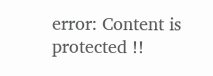error: Content is protected !!